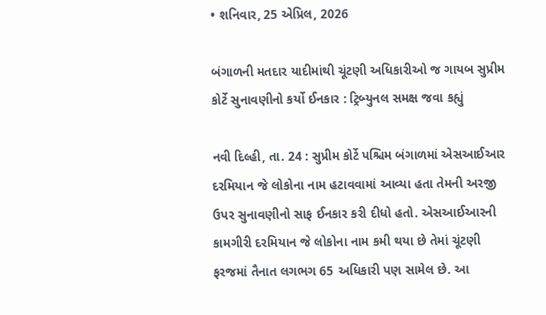• શનિવાર, 25 એપ્રિલ, 2026

બંગાળની મતદાર યાદીમાંથી ચૂંટણી અધિકારીઓ જ ગાયબ સુપ્રીમ કોર્ટે સુનાવણીનો કર્યો ઈનકાર : ટ્રિબ્યુનલ સમક્ષ જવા કહ્યું

નવી દિલ્હી, તા. 24 : સુપ્રીમ કોર્ટે પશ્ચિમ બંગાળમાં એસઆઈઆર દરમિયાન જે લોકોના નામ હટાવવામાં આવ્યા હતા તેમની અરજી ઉપર સુનાવણીનો સાફ ઈનકાર કરી દીધો હતો. એસઆઈઆરની કામગીરી દરમિયાન જે લોકોના નામ કમી થયા છે તેમાં ચૂંટણી ફરજમાં તૈનાત લગભગ 65 અધિકારી પણ સામેલ છે. આ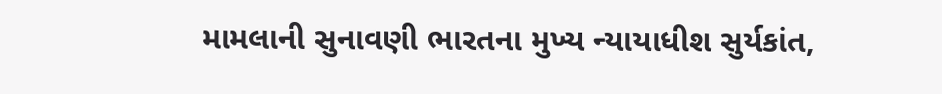મામલાની સુનાવણી ભારતના મુખ્ય ન્યાયાધીશ સુર્યકાંત,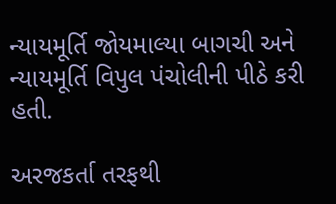ન્યાયમૂર્તિ જોયમાલ્યા બાગચી અને ન્યાયમૂર્તિ વિપુલ પંચોલીની પીઠે કરી હતી.

અરજકર્તા તરફથી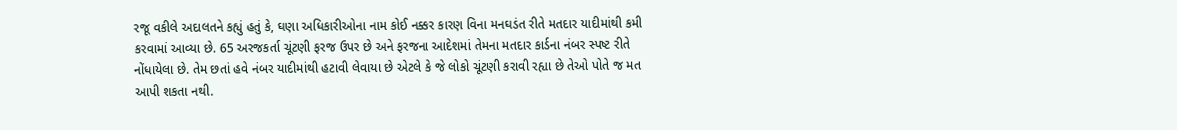રજૂ વકીલે અદાલતને કહ્યું હતું કે, ઘણા અધિકારીઓના નામ કોઈ નક્કર કારણ વિના મનઘડંત રીતે મતદાર યાદીમાંથી કમી કરવામાં આવ્યા છે. 65 અરજકર્તા ચૂંટણી ફરજ ઉપર છે અને ફરજના આદેશમાં તેમના મતદાર કાર્ડના નંબર સ્પષ્ટ રીતે નોંધાયેલા છે. તેમ છતાં હવે નંબર યાદીમાંથી હટાવી લેવાયા છે એટલે કે જે લોકો ચૂંટણી કરાવી રહ્યા છે તેઓ પોતે જ મત આપી શકતા નથી.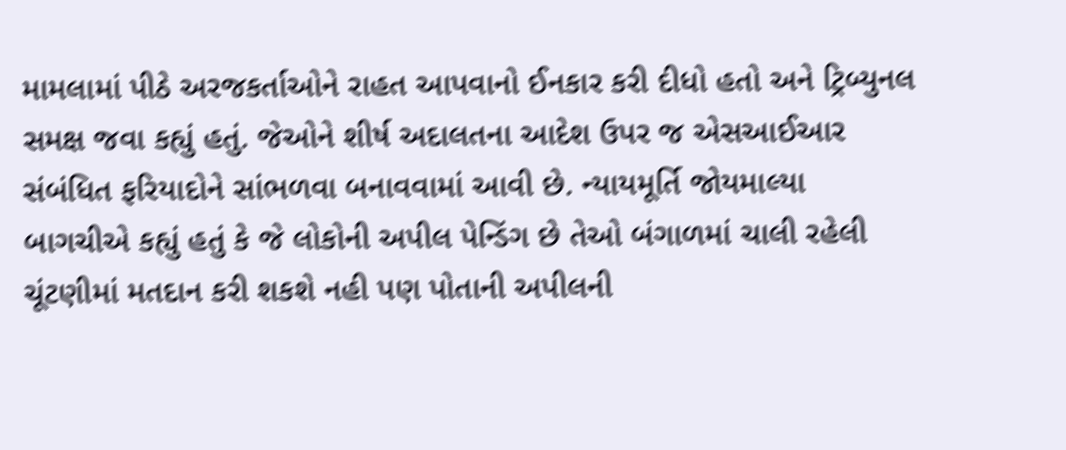મામલામાં પીઠે અરજકર્તાઓને રાહત આપવાનો ઈનકાર કરી દીધો હતો અને ટ્રિબ્યુનલ સમક્ષ જવા કહ્યું હતું. જેઓને શીર્ષ અદાલતના આદેશ ઉપર જ એસઆઈઆર સંબંધિત ફરિયાદોને સાંભળવા બનાવવામાં આવી છે. ન્યાયમૂર્તિ જોયમાલ્યા બાગચીએ કહ્યું હતું કે જે લોકોની અપીલ પેન્ડિંગ છે તેઓ બંગાળમાં ચાલી રહેલી ચૂંટણીમાં મતદાન કરી શકશે નહી પણ પોતાની અપીલની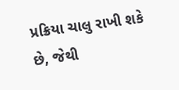પ્રક્રિયા ચાલુ રાખી શકે છે, જેથી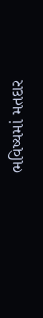ભવિષ્યમાં મતદાર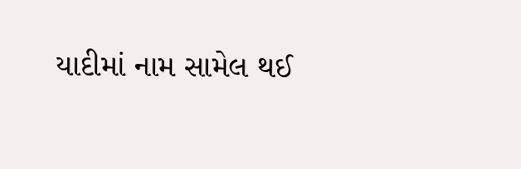યાદીમાં નામ સામેલ થઈ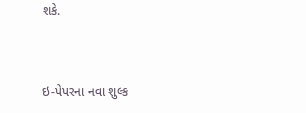શકે.



ઇ-પેપરના નવા શુલ્ક